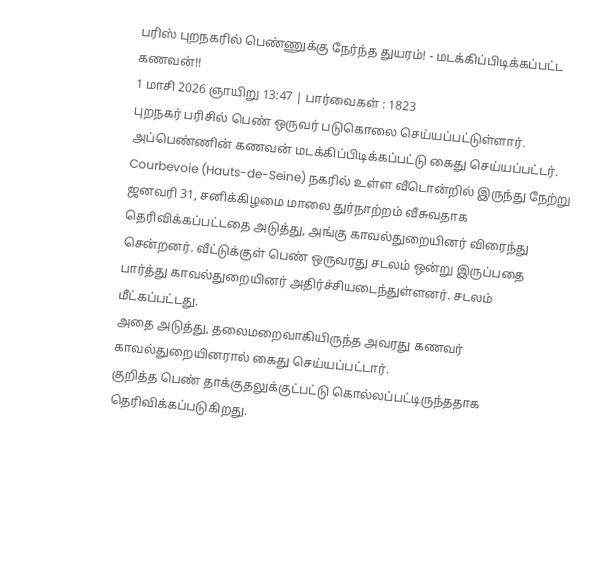பரிஸ் புறநகரில் பெண்ணுக்கு நேர்ந்த துயரம்! - மடக்கிப்பிடிக்கப்பட்ட கணவன்!!
1 மாசி 2026 ஞாயிறு 13:47 | பார்வைகள் : 1823
புறநகர் பரிசில் பெண் ஒருவர் படுகொலை செய்யப்பட்டுள்ளார். அப்பெண்ணின் கணவன் மடக்கிப்பிடிக்கப்பட்டு கைது செய்யப்பட்டர்.
Courbevoie (Hauts-de-Seine) நகரில் உள்ள வீடொன்றில் இருந்து நேற்று ஜனவரி 31, சனிக்கிழமை மாலை துர்நாற்றம் வீசுவதாக தெரிவிக்கப்பட்டதை அடுத்து, அங்கு காவல்துறையினர் விரைந்து சென்றனர். வீட்டுக்குள் பெண் ஒருவரது சடலம் ஒன்று இருப்பதை பார்த்து காவல்துறையினர் அதிர்ச்சியடைந்துள்ளனர். சடலம் மீட்கப்பட்டது.
அதை அடுத்து, தலைமறைவாகியிருந்த அவரது கணவர் காவல்துறையினரால் கைது செய்யப்பட்டார்.
குறித்த பெண் தாக்குதலுக்குட்பட்டு கொல்லப்பட்டிருந்ததாக தெரிவிக்கப்படுகிறது.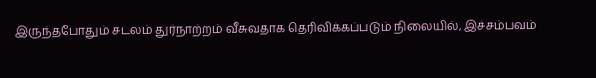இருந்தபோதும் சடலம் துர்நாற்றம் வீசுவதாக தெரிவிக்கப்படும் நிலையில், இச்சம்பவம்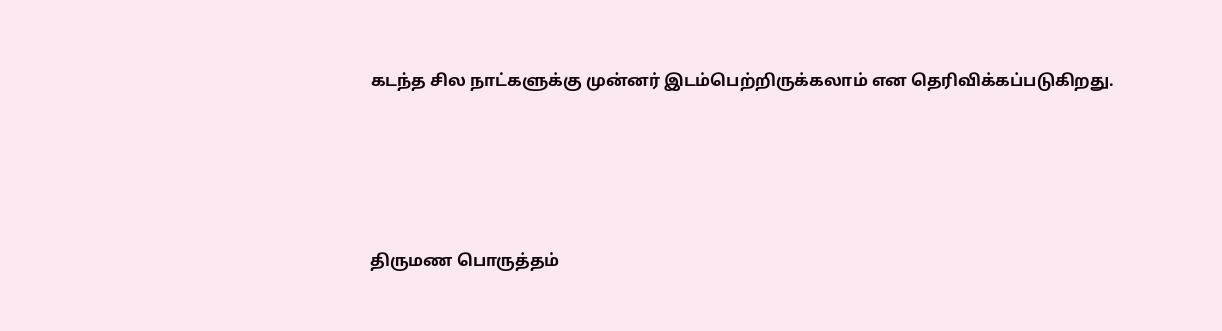கடந்த சில நாட்களுக்கு முன்னர் இடம்பெற்றிருக்கலாம் என தெரிவிக்கப்படுகிறது.






திருமண பொருத்தம்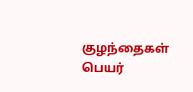குழந்தைகள் பெயர்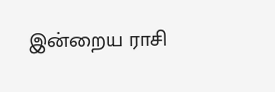இன்றைய ராசி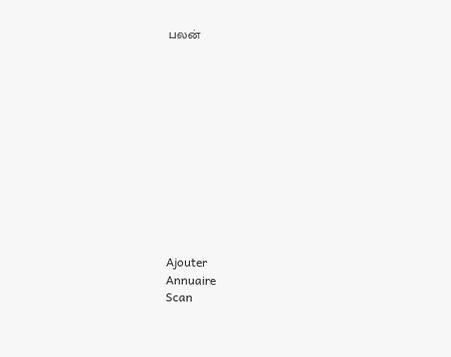பலன்












Ajouter
Annuaire
Scan